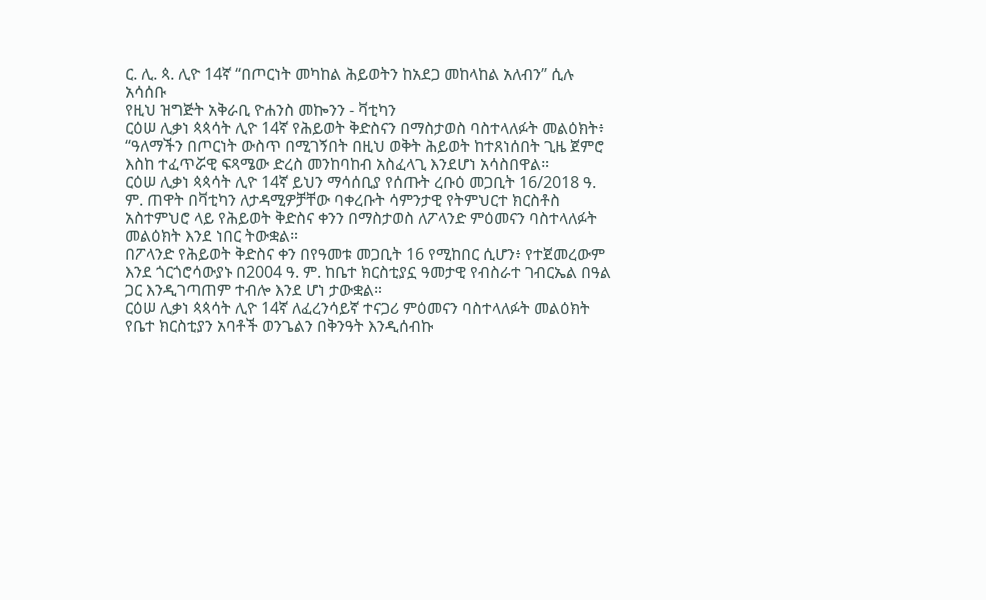ር. ሊ. ጳ. ሊዮ 14ኛ “በጦርነት መካከል ሕይወትን ከአደጋ መከላከል አለብን” ሲሉ አሳሰቡ
የዚህ ዝግጅት አቅራቢ ዮሐንስ መኰንን - ቫቲካን
ርዕሠ ሊቃነ ጳጳሳት ሊዮ 14ኛ የሕይወት ቅድስናን በማስታወስ ባስተላለፉት መልዕክት፥ “ዓለማችን በጦርነት ውስጥ በሚገኝበት በዚህ ወቅት ሕይወት ከተጸነሰበት ጊዜ ጀምሮ እስከ ተፈጥሯዊ ፍጻሜው ድረስ መንከባከብ አስፈላጊ እንደሆነ አሳስበዋል።
ርዕሠ ሊቃነ ጳጳሳት ሊዮ 14ኛ ይህን ማሳሰቢያ የሰጡት ረቡዕ መጋቢት 16/2018 ዓ. ም. ጠዋት በቫቲካን ለታዳሚዎቻቸው ባቀረቡት ሳምንታዊ የትምህርተ ክርስቶስ አስተምህሮ ላይ የሕይወት ቅድስና ቀንን በማስታወስ ለፖላንድ ምዕመናን ባስተላለፉት መልዕክት እንደ ነበር ትውቋል።
በፖላንድ የሕይወት ቅድስና ቀን በየዓመቱ መጋቢት 16 የሚከበር ሲሆን፥ የተጀመረውም እንደ ጎርጎሮሳውያኑ በ2004 ዓ. ም. ከቤተ ክርስቲያኗ ዓመታዊ የብስራተ ገብርኤል በዓል ጋር እንዲገጣጠም ተብሎ እንደ ሆነ ታውቋል።
ርዕሠ ሊቃነ ጳጳሳት ሊዮ 14ኛ ለፈረንሳይኛ ተናጋሪ ምዕመናን ባስተላለፉት መልዕክት የቤተ ክርስቲያን አባቶች ወንጌልን በቅንዓት እንዲሰብኩ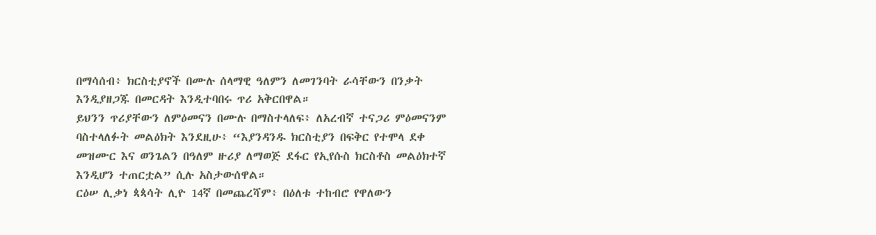በማሳሰብ፥ ክርስቲያኖች በሙሉ ሰላማዊ ዓለምን ለመገንባት ራሳቸውን በንቃት እንዲያዘጋጁ በመርዳት እንዲተባበሩ ጥሪ አቅርበዋል።
ይህንን ጥሪያቸውን ለምዕመናን በሙሉ በማስተላለፍ፥ ለአረብኛ ተናጋሪ ምዕመናንም ባስተላለፉት መልዕክት እንደዚሁ፥ “እያንዳንዱ ክርስቲያን በፍቅር የተሞላ ደቀ መዝሙር እና ወንጌልን በዓለም ዙሪያ ለማወጅ ደፋር የኢየሱስ ክርስቶስ መልዕክተኛ እንዲሆን ተጠርቷል” ሲሉ አስታውሰዋል።
ርዕሠ ሊቃነ ጳጳሳት ሊዮ 14ኛ በመጨረሻም፥ በዕለቱ ተከብሮ የዋለውን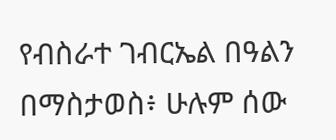የብስራተ ገብርኤል በዓልን በማስታወስ፥ ሁሉም ሰው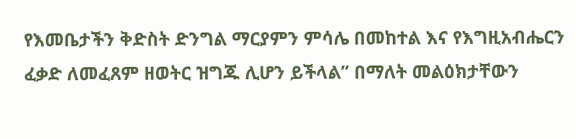የእመቤታችን ቅድስት ድንግል ማርያምን ምሳሌ በመከተል እና የእግዚአብሔርን ፈቃድ ለመፈጸም ዘወትር ዝግጁ ሊሆን ይችላል” በማለት መልዕክታቸውን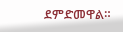ደምድመዋል።